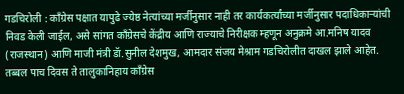गडचिरोली : काँग्रेस पक्षात यापुढे ज्येष्ठ नेत्यांच्या मर्जीनुसार नाही तर कार्यकर्त्यांच्या मर्जीनुसार पदाधिकाऱ्यांची निवड केली जाईल, असे सांगत काँग्रेसचे केंद्रीय आणि राज्याचे निरीक्षक म्हणून अनुक्रमे आ.मनिष यादव (राजस्थान) आणि माजी मंत्री डॅा.सुनील देशमुख, आमदार संजय मेश्राम गडचिरोलीत दाखल झाले आहेत. तब्बल पाच दिवस ते तालुकानिहाय काँग्रेस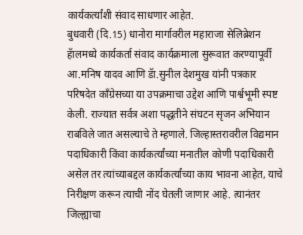कार्यकर्त्यांशी संवाद साधणार आहेत.
बुधवारी (दि.15) धानोरा मार्गावरील महाराजा सेलिब्रेशन हॅालमध्ये कार्यकर्ता संवाद कार्यक्रमाला सुरूवात करण्यापूर्वी आ.मनिष यादव आणि डॅा.सुनील देशमुख यांनी पत्रकार परिषदेत काँग्रेसच्या या उपक्रमाचा उद्देश आणि पार्श्वभूमी स्पष्ट केली. राज्यात सर्वत्र अशा पद्धतीने संघटन सृजन अभियान राबविले जात असल्याचे ते म्हणाले. जिल्हास्तरावरील विद्यमान पदाधिकारी किंवा कार्यकर्त्यांच्या मनातील कोणी पदाधिकारी असेल तर त्यांच्याबद्दल कार्यकर्त्यांच्या काय भावना आहेत, याचे निरीक्षण करून त्याची नोंद घेतली जाणार आहे. त्यानंतर जिल्ह्याचा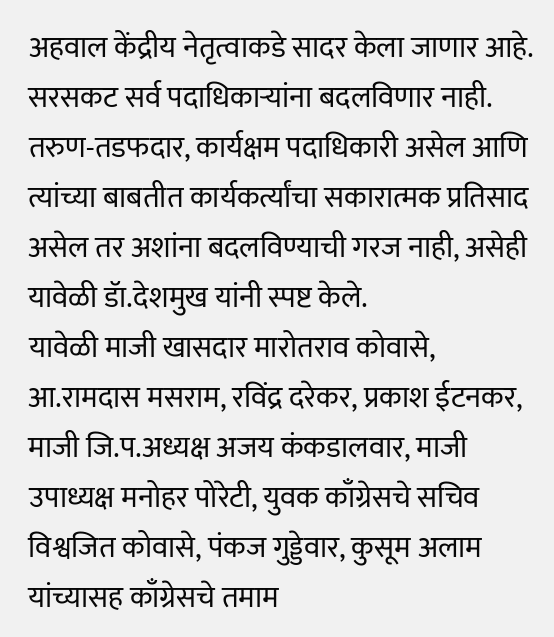अहवाल केंद्रीय नेतृत्वाकडे सादर केला जाणार आहे. सरसकट सर्व पदाधिकाऱ्यांना बदलविणार नाही. तरुण-तडफदार, कार्यक्षम पदाधिकारी असेल आणि त्यांच्या बाबतीत कार्यकर्त्यांचा सकारात्मक प्रतिसाद असेल तर अशांना बदलविण्याची गरज नाही, असेही यावेळी डॅा.देशमुख यांनी स्पष्ट केले.
यावेळी माजी खासदार मारोतराव कोवासे, आ.रामदास मसराम, रविंद्र दरेकर, प्रकाश ईटनकर, माजी जि.प.अध्यक्ष अजय कंकडालवार, माजी उपाध्यक्ष मनोहर पोरेटी, युवक काँग्रेसचे सचिव विश्वजित कोवासे, पंकज गुड्डेवार, कुसूम अलाम यांच्यासह काँग्रेसचे तमाम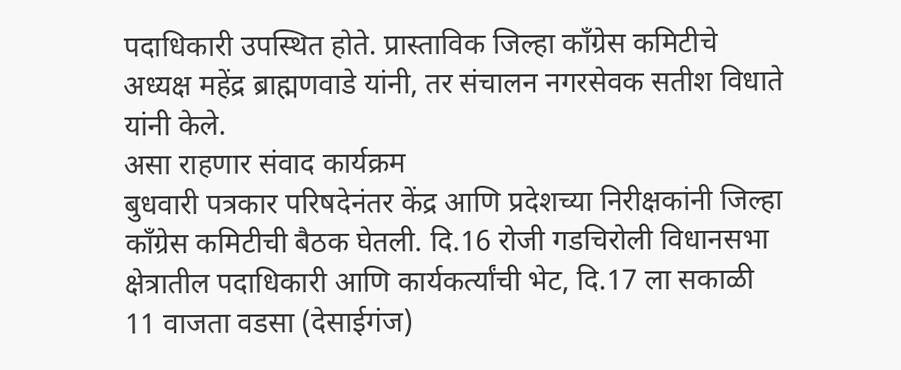पदाधिकारी उपस्थित होते. प्रास्ताविक जिल्हा काँग्रेस कमिटीचे अध्यक्ष महेंद्र ब्राह्मणवाडे यांनी, तर संचालन नगरसेवक सतीश विधाते यांनी केले.
असा राहणार संवाद कार्यक्रम
बुधवारी पत्रकार परिषदेनंतर केंद्र आणि प्रदेशच्या निरीक्षकांनी जिल्हा काँग्रेस कमिटीची बैठक घेतली. दि.16 रोजी गडचिरोली विधानसभा क्षेत्रातील पदाधिकारी आणि कार्यकर्त्यांची भेट, दि.17 ला सकाळी 11 वाजता वडसा (देसाईगंज)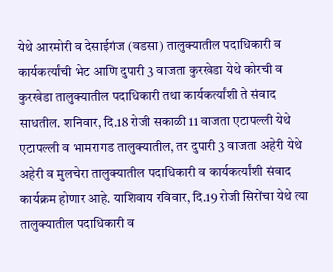येथे आरमोरी व देसाईगंज (वडसा) तालुक्यातील पदाधिकारी व कार्यकर्त्यांची भेट आणि दुपारी 3 वाजता कुरखेडा येथे कोरची व कुरखेडा तालुक्यातील पदाधिकारी तथा कार्यकर्त्यांशी ते संवाद साधतील. शनिवार, दि.18 रोजी सकाळी 11 वाजता एटापल्ली येथे एटापल्ली व भामरागड तालुक्यातील, तर दुपारी 3 वाजता अहेरी येथे अहेरी व मुलचेरा तालुक्यातील पदाधिकारी व कार्यकर्त्यांशी संवाद कार्यक्रम होणार आहे. याशिवाय रविवार, दि.19 रोजी सिरोंचा येथे त्या तालुक्यातील पदाधिकारी व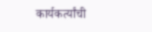कार्यकर्त्यांची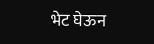भेट घेऊन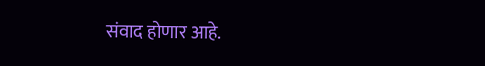संवाद होणार आहे.